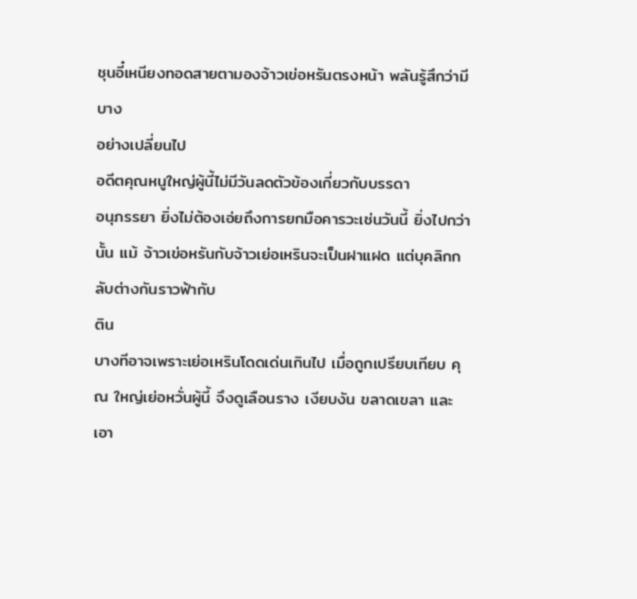ชุนอี๋เหนียงทอดสายตามองจ้าวเข่อหรันตรงหน้า พลันรู้สึกว่ามีบาง
อย่างเปลี่ยนไป
อดีตคุณหนูใหญ่ผู้นี้ไม่มีวันลดตัวข้องเกี่ยวกับบรรดา
อนุภรรยา ยิ่งไม่ต้องเอ่ยถึงการยกมือคารวะเช่นวันนี้ ยิ่งไปกว่านั้น แม้ จ้าวเข่อหรันกับจ้าวเย่อเหรินจะเป็นฝาแฝด แต่บุคลิกกลับต่างกันราวฟ้ากับ
ติน
บางทีอาจเพราะเย่อเหรินโดดเด่นเกินไป เมื่อถูกเปรียบเทียบ คุณ ใหญ่เย่อหวั่นผู้นี้ จึงดูเลือนราง เงียบงัน ขลาดเขลา และเอา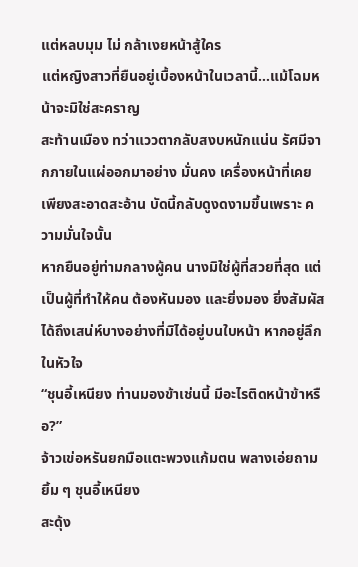แต่หลบมุม ไม่ กล้าเงยหน้าสู้ใคร
แต่หญิงสาวที่ยืนอยู่เบื้องหน้าในเวลานี้…แม้โฉมหน้าจะมิใช่สะคราญ
สะท้านเมือง ทว่าแววตากลับสงบหนักแน่น รัศมีจากภายในแผ่ออกมาอย่าง มั่นคง เครื่องหน้าที่เคยเพียงสะอาดสะอ้าน บัดนี้กลับดูงดงามขึ้นเพราะ ความมั่นใจนั้น
หากยืนอยู่ท่ามกลางผู้คน นางมิใช่ผู้ที่สวยที่สุด แต่เป็นผู้ที่ทําให้คน ต้องหันมอง และยิ่งมอง ยิ่งสัมผัสได้ถึงเสน่ห์บางอย่างที่มิได้อยู่บนใบหน้า หากอยู่ลึกในหัวใจ
“ชุนอี้เหนียง ท่านมองข้าเช่นนี้ มีอะไรติดหน้าข้าหรือ?”
จ้าวเข่อหรันยกมือแตะพวงแก้มตน พลางเอ่ยถามยิ้ม ๆ ชุนอี้เหนียง
สะดุ้ง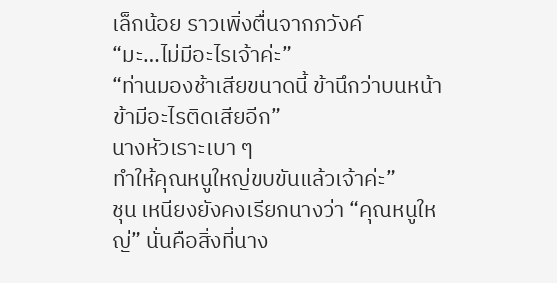เล็กน้อย ราวเพิ่งตื่นจากภวังค์
“มะ…ไม่มีอะไรเจ้าค่ะ”
“ท่านมองช้าเสียขนาดนี้ ข้านึกว่าบนหน้าข้ามีอะไรติดเสียอีก”
นางหัวเราะเบา ๆ
ทําให้คุณหนูใหญ่ขบขันแล้วเจ้าค่ะ”
ชุน เหนียงยังคงเรียกนางว่า “คุณหนูใหญ่” นั่นคือสิ่งที่นาง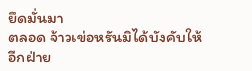ยึดมั่นมา
ตลอด จ้าวเข่อหรันมิได้บังคับให้อีกฝ่าย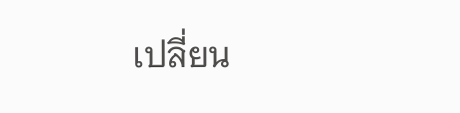เปลี่ยน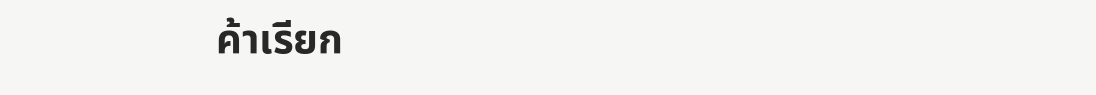ค้าเรียก